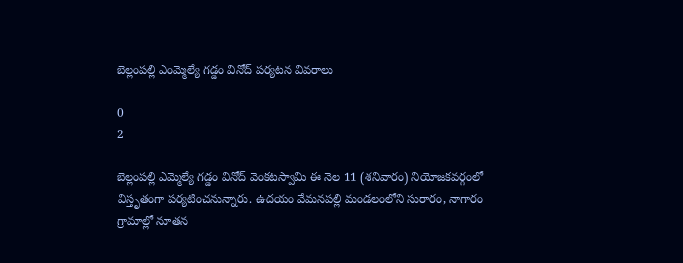బెల్లంపల్లి ఎంమ్మెల్యే గడ్డం వినోద్ పర్యటన వివరాలు

0
2

బెల్లంపల్లి ఎమ్మెల్యే గడ్డం వినోద్ వెంకటస్వామి ఈ నెల 11 (శనివారం) నియోజకవర్గంలో విస్తృతంగా పర్యటించనున్నారు. ఉదయం వేమనపల్లి మండలంలోని సురారం, నాగారం గ్రామాల్లో నూతన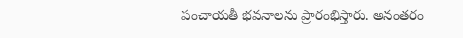పంచాయతీ భవనాలను ప్రారంభిస్తారు. అనంతరం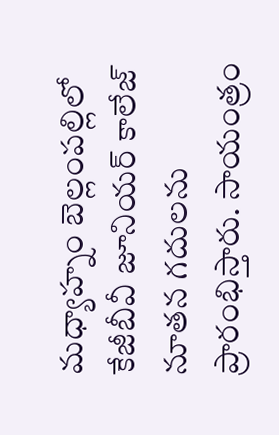మధ్యాహ్నం బెల్లంపల్లిలో కేజీబీవీ జూనియర్ కాలేజ్ నూతన గదులను ప్రారంభిస్తారు. సాయంత్రం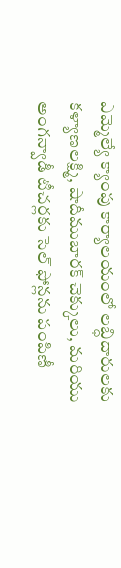ఎమ్మెల్యే క్యాంపు కార్యాలయంలో లబ్ధిదారులకు కళ్యాణలక్ష్మి, షాదీముబారక్ చెక్కులు, మరియు అంగన్వాడీ టీచర్లకు సెల్ ఫోన్లను పంపిణీ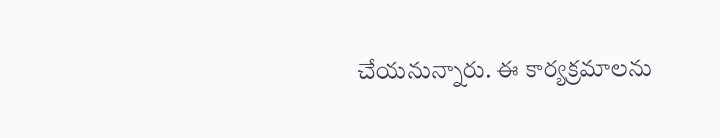చేయనున్నారు. ఈ కార్యక్రమాలను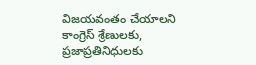విజయవంతం చేయాలని కాంగ్రెస్ శ్రేణులకు, ప్రజాప్రతినిధులకు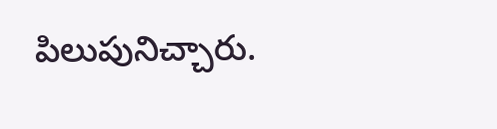పిలుపునిచ్చారు.